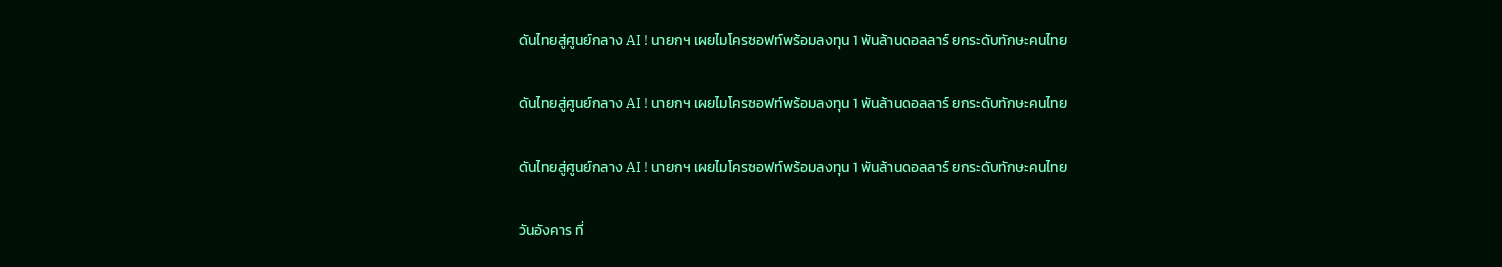ดันไทยสู่ศูนย์กลาง AI ! นายกฯ เผยไมโครซอฟท์พร้อมลงทุน 1 พันล้านดอลลาร์ ยกระดับทักษะคนไทย

ดันไทยสู่ศูนย์กลาง AI ! นายกฯ เผยไมโครซอฟท์พร้อมลงทุน 1 พันล้านดอลลาร์ ยกระดับทักษะคนไทย

ดันไทยสู่ศูนย์กลาง AI ! นายกฯ เผยไมโครซอฟท์พร้อมลงทุน 1 พันล้านดอลลาร์ ยกระดับทักษะคนไทย

วันอังคาร ที่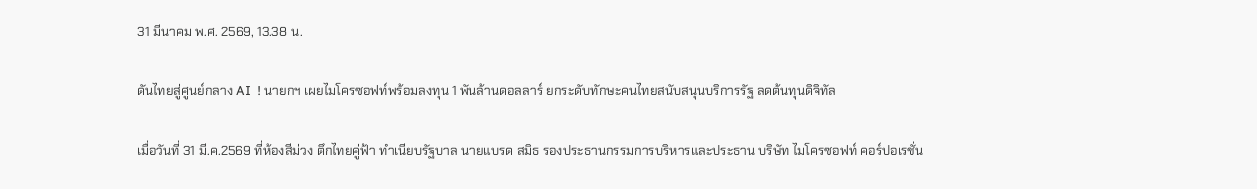31 มีนาคม พ.ศ. 2569, 13.38 น.

ดันไทยสู่ศูนย์กลาง AI  ! นายกฯ เผยไมโครซอฟท์พร้อมลงทุน 1 พันล้านดอลลาร์ ยกระดับทักษะคนไทยสนับสนุนบริการรัฐ ลดต้นทุนดิจิทัล

เมื่อวันที่ 31 มี.ค.2569 ที่ห้องสีม่วง ตึกไทยคู่ฟ้า ทำเนียบรัฐบาล นายแบรด สมิธ รองประธานกรรมการบริหารและประธาน บริษัท ไมโครซอฟท์ คอร์ปอเรชั่น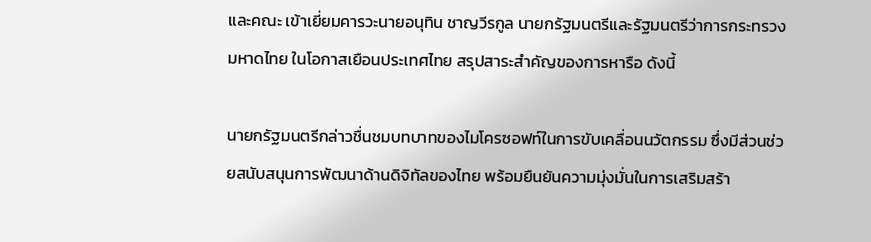และคณะ เข้าเยี่ยมคารวะนายอนุทิน ชาญวีรกูล นายกรัฐมนตรีและรัฐมนตรีว่าการกระทรวงมหาดไทย ในโอกาสเยือนประเทศไทย สรุปสาระสำคัญของการหารือ ดังนี้

นายกรัฐมนตรีกล่าวชื่นชมบทบาทของไมโครซอฟท์ในการขับเคลื่อนนวัตกรรม ซึ่งมีส่วนช่วยสนับสนุนการพัฒนาด้านดิจิทัลของไทย พร้อมยืนยันความมุ่งมั่นในการเสริมสร้า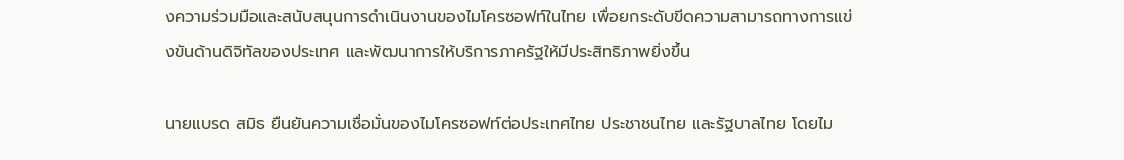งความร่วมมือและสนับสนุนการดำเนินงานของไมโครซอฟท์ในไทย เพื่อยกระดับขีดความสามารถทางการแข่งขันด้านดิจิทัลของประเทศ และพัฒนาการให้บริการภาครัฐให้มีประสิทธิภาพยิ่งขึ้น

นายแบรด สมิธ ยืนยันความเชื่อมั่นของไมโครซอฟท์ต่อประเทศไทย ประชาชนไทย และรัฐบาลไทย โดยไม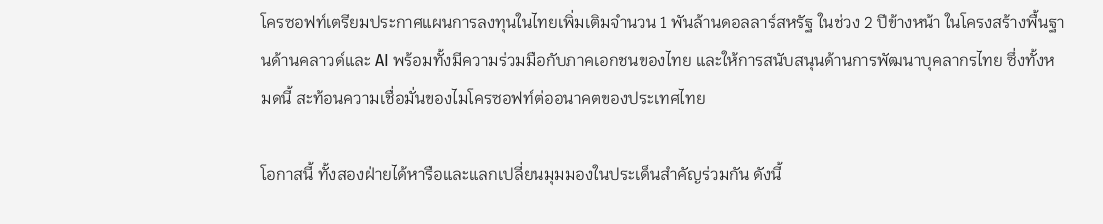โครซอฟท์เตรียมประกาศแผนการลงทุนในไทยเพิ่มเติมจำนวน 1 พันล้านดอลลาร์สหรัฐ ในช่วง 2 ปีข้างหน้า ในโครงสร้างพื้นฐานด้านคลาวด์และ AI พร้อมทั้งมีความร่วมมือกับภาคเอกชนของไทย และให้การสนับสนุนด้านการพัฒนาบุคลากรไทย ซึ่งทั้งหมดนี้ สะท้อนความเชื่อมั่นของไมโครซอฟท์ต่ออนาคตของประเทศไทย

โอกาสนี้ ทั้งสองฝ่ายได้หารือและแลกเปลี่ยนมุมมองในประเด็นสำคัญร่วมกัน ดังนี้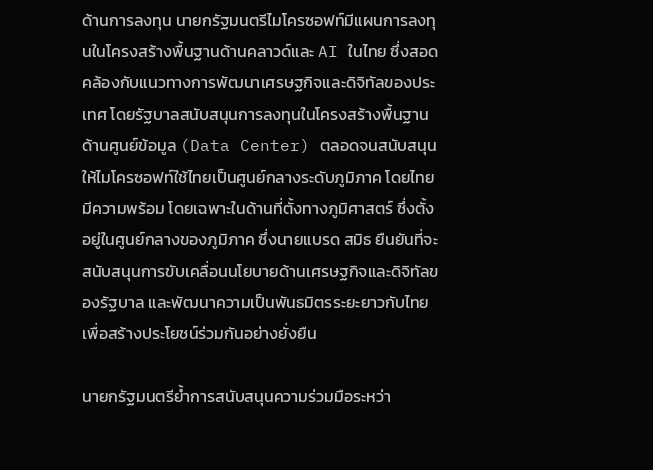ด้านการลงทุน นายกรัฐมนตรีไมโครซอฟท์มีแผนการลงทุนในโครงสร้างพื้นฐานด้านคลาวด์และ AI ในไทย ซึ่งสอดคล้องกับแนวทางการพัฒนาเศรษฐกิจและดิจิทัลของประเทศ โดยรัฐบาลสนับสนุนการลงทุนในโครงสร้างพื้นฐานด้านศูนย์ข้อมูล (Data Center) ตลอดจนสนับสนุนให้ไมโครซอฟท์ใช้ไทยเป็นศูนย์กลางระดับภูมิภาค โดยไทยมีความพร้อม โดยเฉพาะในด้านที่ตั้งทางภูมิศาสตร์ ซึ่งตั้งอยู่ในศูนย์กลางของภูมิภาค ซึ่งนายแบรด สมิธ ยืนยันที่จะสนับสนุนการขับเคลื่อนนโยบายด้านเศรษฐกิจและดิจิทัลของรัฐบาล และพัฒนาความเป็นพันธมิตรระยะยาวกับไทย เพื่อสร้างประโยชน์ร่วมกันอย่างยั่งยืน

นายกรัฐมนตรีย้ำการสนับสนุนความร่วมมือระหว่า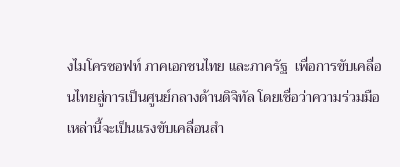งไมโครซอฟท์ ภาคเอกชนไทย และภาครัฐ  เพื่อการขับเคลื่อนไทยสู่การเป็นศูนย์กลางด้านดิจิทัล โดยเชื่อว่าความร่วมมือเหล่านี้จะเป็นแรงขับเคลื่อนสำ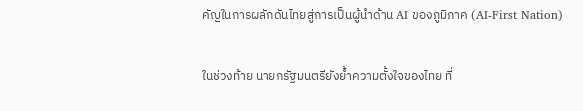คัญในการผลักดันไทยสู่การเป็นผู้นำด้าน AI ของภูมิภาค (AI-First Nation)

ในช่วงท้าย นายกรัฐมนตรียังย้ำความตั้งใจของไทย ที่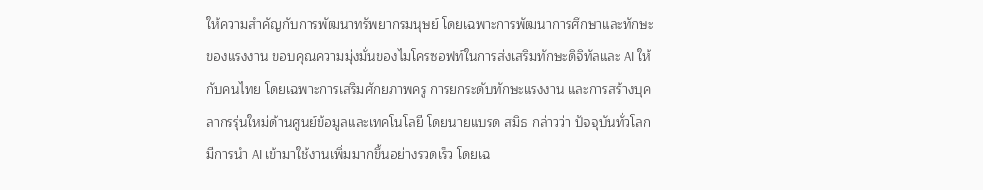ให้ความสำคัญกับการพัฒนาทรัพยากรมนุษย์ โดยเฉพาะการพัฒนาการศึกษาและทักษะของแรงงาน ขอบคุณความมุ่งมั่นของไมโครซอฟท์ในการส่งเสริมทักษะดิจิทัลและ AI ให้กับคนไทย โดยเฉพาะการเสริมศักยภาพครู การยกระดับทักษะแรงงาน และการสร้างบุคลากรรุ่นใหม่ด้านศูนย์ข้อมูลและเทคโนโลยี โดยนายแบรด สมิธ กล่าวว่า ปัจจุบันทั่วโลกมีการนำ AI เข้ามาใช้งานเพิ่มมากขึ้นอย่างรวดเร็ว โดยเฉ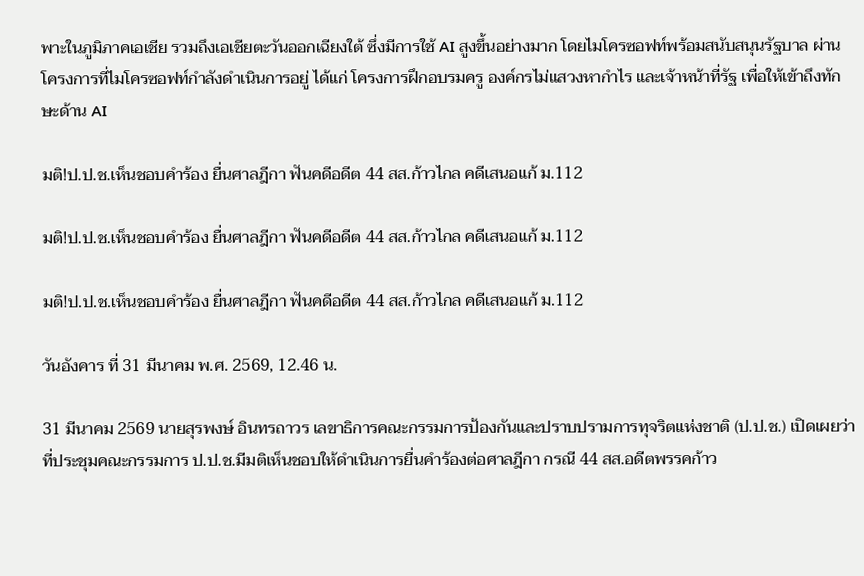พาะในภูมิภาคเอเชีย รวมถึงเอเชียตะวันออกเฉียงใต้ ซึ่งมีการใช้ AI สูงขึ้นอย่างมาก โดยไมโครซอฟท์พร้อมสนับสนุนรัฐบาล ผ่านโครงการที่ไมโครซอฟท์กำลังดำเนินการอยู่ ได้แก่ โครงการฝึกอบรมครู องค์กรไม่แสวงหากำไร และเจ้าหน้าที่รัฐ เพื่อให้เข้าถึงทักษะด้าน AI

มติ!ป.ป.ช.เห็นชอบคำร้อง ยื่นศาลฎีกา ฟันคดีอดีต 44 สส.ก้าวไกล คดีเสนอแก้ ม.112

มติ!ป.ป.ช.เห็นชอบคำร้อง ยื่นศาลฎีกา ฟันคดีอดีต 44 สส.ก้าวไกล คดีเสนอแก้ ม.112

มติ!ป.ป.ช.เห็นชอบคำร้อง ยื่นศาลฎีกา ฟันคดีอดีต 44 สส.ก้าวไกล คดีเสนอแก้ ม.112

วันอังคาร ที่ 31 มีนาคม พ.ศ. 2569, 12.46 น.

31 มีนาคม 2569 นายสุรพงษ์ อินทรถาวร เลขาธิการคณะกรรมการป้องกันและปราบปรามการทุจริตแห่งชาติ (ป.ป.ช.) เปิดเผยว่า ที่ประชุมคณะกรรมการ ป.ป.ช.มีมติเห็นชอบให้ดำเนินการยื่นคำร้องต่อศาลฎีกา กรณี 44 สส.อดีตพรรคก้าว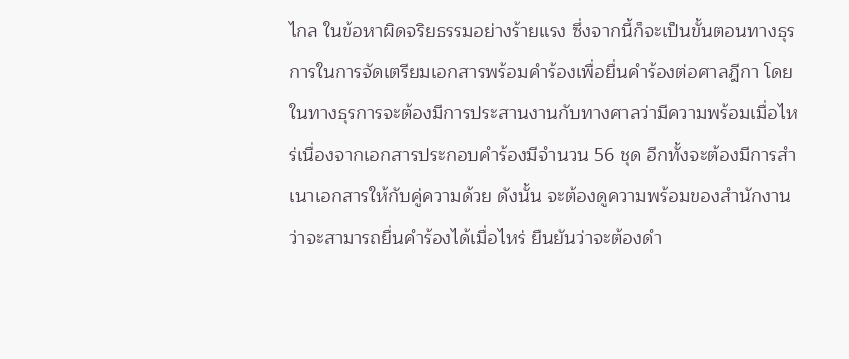ไกล ในข้อหาผิดจริยธรรมอย่างร้ายแรง ซึ่งจากนี้ก็จะเป็นขั้นตอนทางธุรการในการจัดเตรียมเอกสารพร้อมคำร้องเพื่อยื่นคำร้องต่อศาลฎีกา โดยในทางธุรการจะต้องมีการประสานงานกับทางศาลว่ามีความพร้อมเมื่อไหร่เนื่องจากเอกสารประกอบคำร้องมีจำนวน 56 ชุด อีกทั้งจะต้องมีการสำเนาเอกสารให้กับคู่ความด้วย ดังนั้น จะต้องดูความพร้อมของสำนักงานว่าจะสามารถยื่นคำร้องได้เมื่อไหร่ ยืนยันว่าจะต้องดำ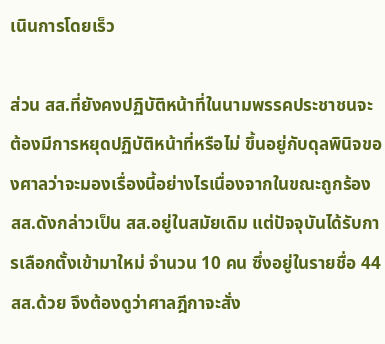เนินการโดยเร็ว

ส่วน สส.ที่ยังคงปฏิบัติหน้าที่ในนามพรรคประชาชนจะต้องมีการหยุดปฏิบัติหน้าที่หรือไม่ ขึ้นอยู่กับดุลพินิจของศาลว่าจะมองเรื่องนี้อย่างไรเนื่องจากในขณะถูกร้อง สส.ดังกล่าวเป็น สส.อยู่ในสมัยเดิม แต่ปัจจุบันได้รับการเลือกตั้งเข้ามาใหม่ จำนวน 10 คน ซึ่งอยู่ในรายชื่อ 44 สส.ด้วย จึงต้องดูว่าศาลฎีกาจะสั่ง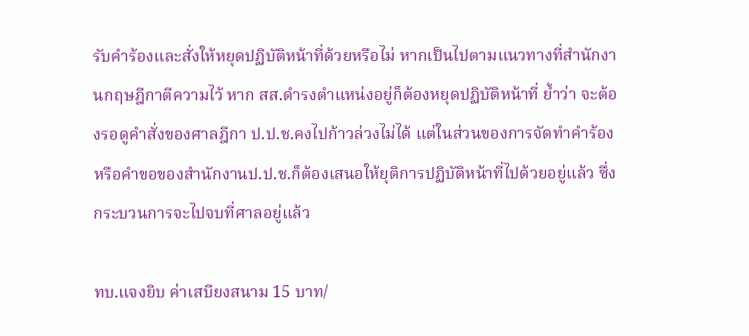รับคำร้องและสั่งให้หยุดปฏิบัติหน้าที่ด้วยหรือไม่ หากเป็นไปตามแนวทางที่สำนักงานกฤษฎีกาตีความไว้ หาก สส.ดำรงตำแหน่งอยู่ก็ต้องหยุดปฏิบัติหน้าที่ ย้ำว่า จะต้องรอดูคำสั่งของศาลฎีกา ป.ป.ช.คงไปก้าวล่วงไม่ได้ แต่ในส่วนของการจัดทำคำร้องหรือคำขอของสำนักงานป.ป.ช.ก็ต้องเสนอให้ยุติการปฏิบัติหน้าที่ไปด้วยอยู่แล้ว ซึ่งกระบวนการจะไปจบที่ศาลอยู่แล้ว

ทบ.แจงยิบ ค่าเสบียงสนาม 15 บาท/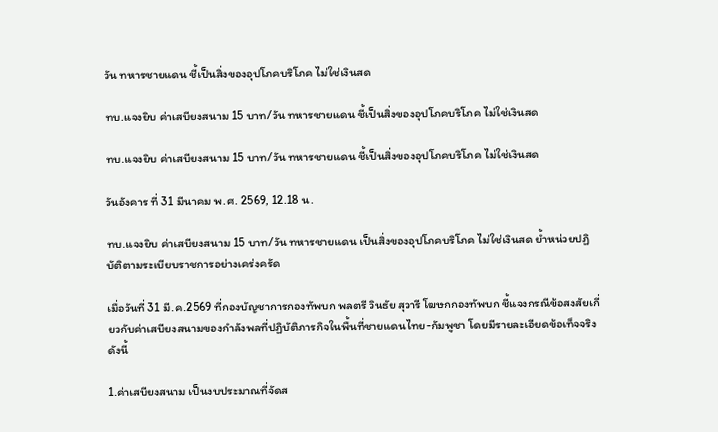วัน ทหารชายแดน ชี้เป็นสิ่งของอุปโภคบริโภค ไม่ใช่เงินสด

ทบ.แจงยิบ ค่าเสบียงสนาม 15 บาท/วัน ทหารชายแดน ชี้เป็นสิ่งของอุปโภคบริโภค ไม่ใช่เงินสด

ทบ.แจงยิบ ค่าเสบียงสนาม 15 บาท/วัน ทหารชายแดน ชี้เป็นสิ่งของอุปโภคบริโภค ไม่ใช่เงินสด

วันอังคาร ที่ 31 มีนาคม พ.ศ. 2569, 12.18 น.

ทบ.แจงยิบ ค่าเสบียงสนาม 15 บาท/วัน ทหารชายแดน เป็นสิ่งของอุปโภคบริโภค ไม่ใช่เงินสด ย้ำหน่วยปฏิบัติตามระเบียบราชการอย่างเคร่งครัด

เมื่อวันที่ 31 มี.ค.2569 ที่กองบัญชาการกองทัพบก พลตรี วินธัย สุวารี โฆษกกองทัพบก ชี้แจงกรณีข้อสงสัยเกี่ยวกับค่าเสบียงสนามของกำลังพลที่ปฏิบัติภารกิจในพื้นที่ชายแดนไทย-กัมพูชา โดยมีรายละเอียดข้อเท็จจริงดังนี้

1.ค่าเสบียงสนาม เป็นงบประมาณที่จัดส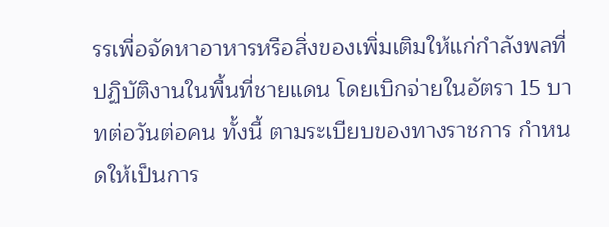รรเพื่อจัดหาอาหารหรือสิ่งของเพิ่มเติมให้แก่กำลังพลที่ปฏิบัติงานในพื้นที่ชายแดน โดยเบิกจ่ายในอัตรา 15 บาทต่อวันต่อคน ทั้งนี้ ตามระเบียบของทางราชการ กำหนดให้เป็นการ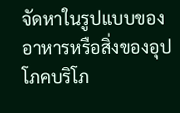จัดหาในรูปแบบของอาหารหรือสิ่งของอุปโภคบริโภ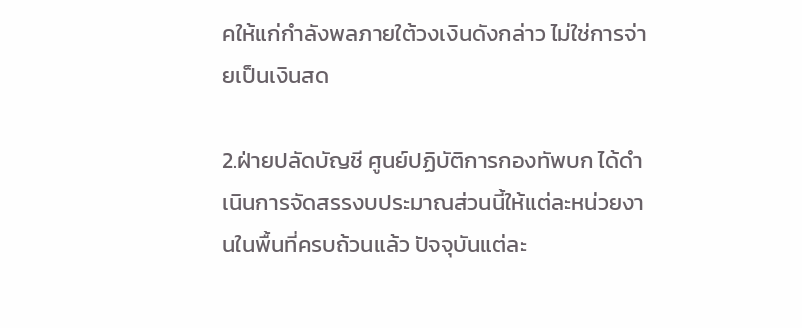คให้แก่กำลังพลภายใต้วงเงินดังกล่าว ไม่ใช่การจ่ายเป็นเงินสด

2.ฝ่ายปลัดบัญชี ศูนย์ปฏิบัติการกองทัพบก ได้ดำเนินการจัดสรรงบประมาณส่วนนี้ให้แต่ละหน่วยงานในพื้นที่ครบถ้วนแล้ว ปัจจุบันแต่ละ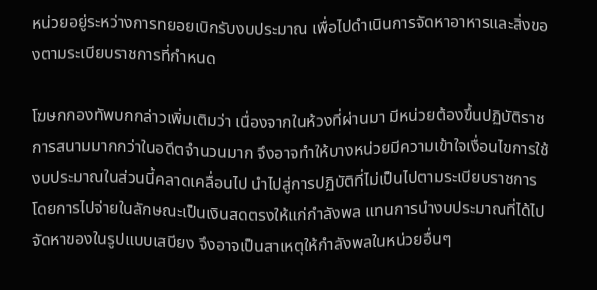หน่วยอยู่ระหว่างการทยอยเบิกรับงบประมาณ เพื่อไปดำเนินการจัดหาอาหารและสิ่งของตามระเบียบราชการที่กำหนด

โฆษกกองทัพบกกล่าวเพิ่มเติมว่า เนื่องจากในห้วงที่ผ่านมา มีหน่วยต้องขึ้นปฏิบัติราชการสนามมากกว่าในอดีตจำนวนมาก จึงอาจทำให้บางหน่วยมีความเข้าใจเงื่อนไขการใช้งบประมาณในส่วนนี้คลาดเคลื่อนไป นำไปสู่การปฏิบัติที่ไม่เป็นไปตามระเบียบราชการ โดยการไปจ่ายในลักษณะเป็นเงินสดตรงให้แก่กำลังพล แทนการนำงบประมาณที่ได้ไปจัดหาของในรูปแบบเสบียง จึงอาจเป็นสาเหตุให้กำลังพลในหน่วยอื่นๆ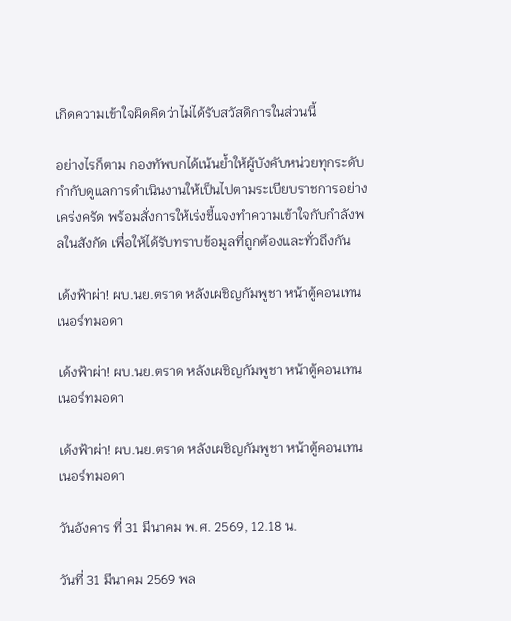เกิดความเข้าใจผิดคิดว่าไม่ได้รับสวัสดิการในส่วนนี้

อย่างไรก็ตาม กองทัพบกได้เน้นย้ำให้ผู้บังคับหน่วยทุกระดับกำกับดูแลการดำเนินงานให้เป็นไปตามระเบียบราชการอย่างเคร่งครัด พร้อมสั่งการให้เร่งชี้แจงทำความเข้าใจกับกำลังพลในสังกัด เพื่อให้ได้รับทราบข้อมูลที่ถูกต้องและทั่วถึงกัน

เด้งฟ้าผ่า! ผบ.นย.ตราด หลังเผชิญกัมพูชา หน้าตู้คอนเทนเนอร์ทมอดา

เด้งฟ้าผ่า! ผบ.นย.ตราด หลังเผชิญกัมพูชา หน้าตู้คอนเทนเนอร์ทมอดา

เด้งฟ้าผ่า! ผบ.นย.ตราด หลังเผชิญกัมพูชา หน้าตู้คอนเทนเนอร์ทมอดา

วันอังคาร ที่ 31 มีนาคม พ.ศ. 2569, 12.18 น.

วันที่ 31 มีนาคม 2569 พล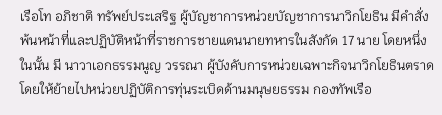เรือโท อภิชาติ ทรัพย์ประเสริฐ ผู้บัญชาการหน่วยบัญชาการนาวิกโยธิน มีคำสั่งพ้นหน้าที่และปฏิบัติหน้าที่ราชการชายแดนนายทหารในสังกัด 17 นาย โดยหนึ่งในนั้น มี นาวาเอกธรรมนูญ วรรณา ผู้บังคับการหน่วยเฉพาะกิจนาวิกโยธินตราด โดยให้ย้ายไปหน่วยปฏิบัติการทุ่นระเบิดด้านมนุษยธรรม กองทัพเรือ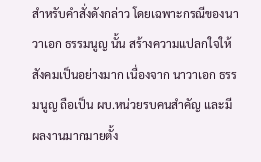สำหรับคำสั่งดังกล่าว โดยเฉพาะกรณีของนาวาเอก ธรรมนูญ นั้น สร้างความแปลกใจให้สังคมเป็นอย่างมาก เนื่องจาก นาวาเอก ธรรมนูญ ถือเป็น ผบ.หน่วยรบคนสำคัญ และมีผลงานมากมายตั้ง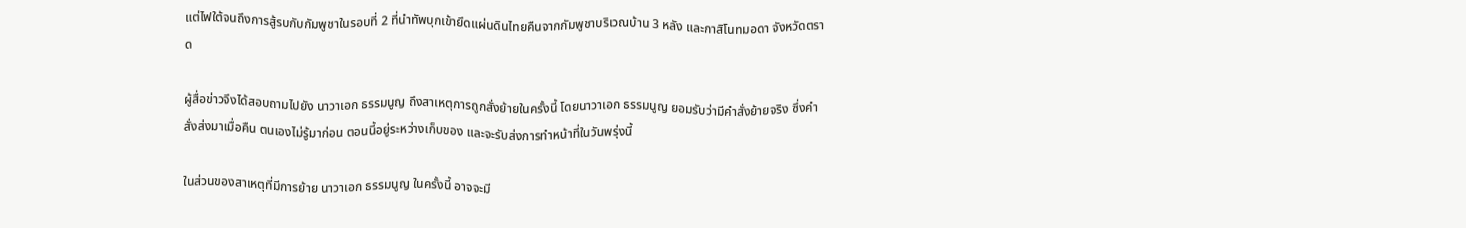แต่ไฟใต้จนถึงการสู้รบกับกัมพูชาในรอบที่ 2 ที่นำทัพบุกเข้ายึดแผ่นดินไทยคืนจากกัมพูชาบริเวณบ้าน 3 หลัง และกาสิโนทมอดา จังหวัดตราด

ผู้สื่อข่าวจึงได้สอบถามไปยัง นาวาเอก ธรรมนูญ ถึงสาเหตุการถูกสั่งย้ายในครั้งนี้ โดยนาวาเอก ธรรมนูญ ยอมรับว่ามีคำสั่งย้ายจริง ซึ่งคำสั่งส่งมาเมื่อคืน ตนเองไม่รู้มาก่อน ตอนนี้อยู่ระหว่างเก็บของ และจะรับส่งการทำหน้าที่ในวันพรุ่งนี้

ในส่วนของสาเหตุที่มีการย้าย นาวาเอก ธรรมนูญ ในครั้งนี้ อาจจะมี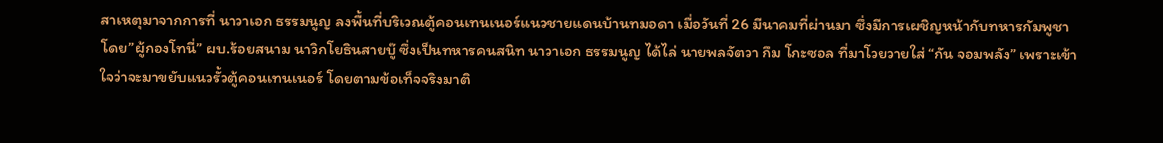สาเหตุมาจากการที่ นาวาเอก ธรรมนูญ ลงพื้นที่บริเวณตู้คอนเทนเนอร์แนวชายแดนบ้านทมอดา เมื่อวันที่ 26 มีนาคมที่ผ่านมา ซึ่งมีการเผชิญหน้ากับทหารกัมพูชา โดย”ผู้กองโทนี่” ผบ.ร้อยสนาม นาวิกโยธินสายบู๊ ซึ่งเป็นทหารคนสนิท นาวาเอก ธรรมนูญ ได้ไล่ นายพลจัตวา กึม โกะซอล ที่มาโวยวายใส่ “กัน จอมพลัง” เพราะเข้าใจว่าจะมาขยับแนวรั้วตู้คอนเทนเนอร์ โดยตามข้อเท็จจริงมาติ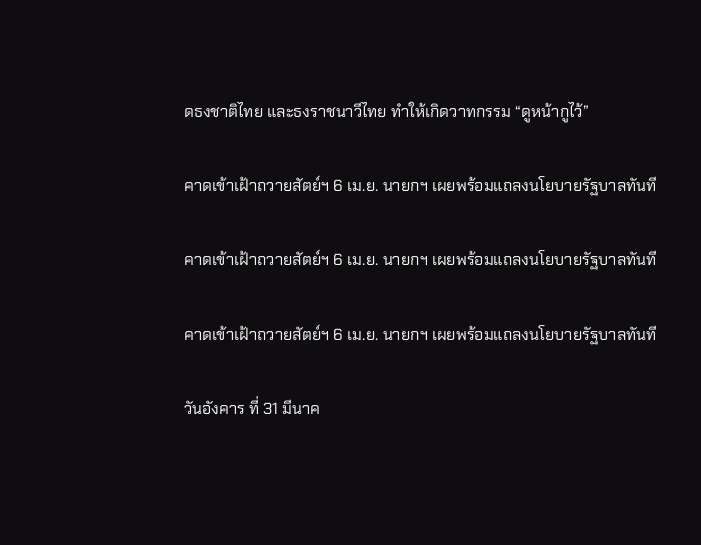ดธงชาติไทย และธงราชนาวีไทย ทำให้เกิดวาทกรรม “ดูหน้ากูไว้”

คาดเข้าเฝ้าถวายสัตย์ฯ 6 เม.ย. นายกฯ เผยพร้อมแถลงนโยบายรัฐบาลทันที

คาดเข้าเฝ้าถวายสัตย์ฯ 6 เม.ย. นายกฯ เผยพร้อมแถลงนโยบายรัฐบาลทันที

คาดเข้าเฝ้าถวายสัตย์ฯ 6 เม.ย. นายกฯ เผยพร้อมแถลงนโยบายรัฐบาลทันที

วันอังคาร ที่ 31 มีนาค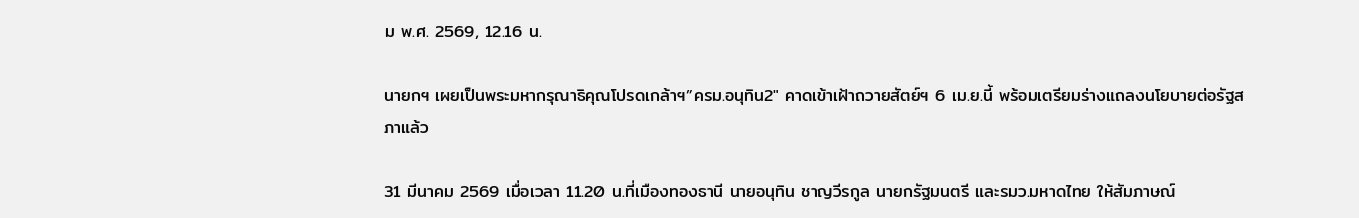ม พ.ศ. 2569, 12.16 น.

นายกฯ เผยเป็นพระมหากรุณาธิคุณโปรดเกล้าฯ”ครม.อนุทิน2″ คาดเข้าเฝ้าถวายสัตย์ฯ 6 เม.ย.นี้ พร้อมเตรียมร่างแถลงนโยบายต่อรัฐสภาแล้ว

31 มีนาคม 2569 เมื่อเวลา 11.20 น.ที่เมืองทองธานี นายอนุทิน ชาญวีรกูล นายกรัฐมนตรี และรมว.มหาดไทย ให้สัมภาษณ์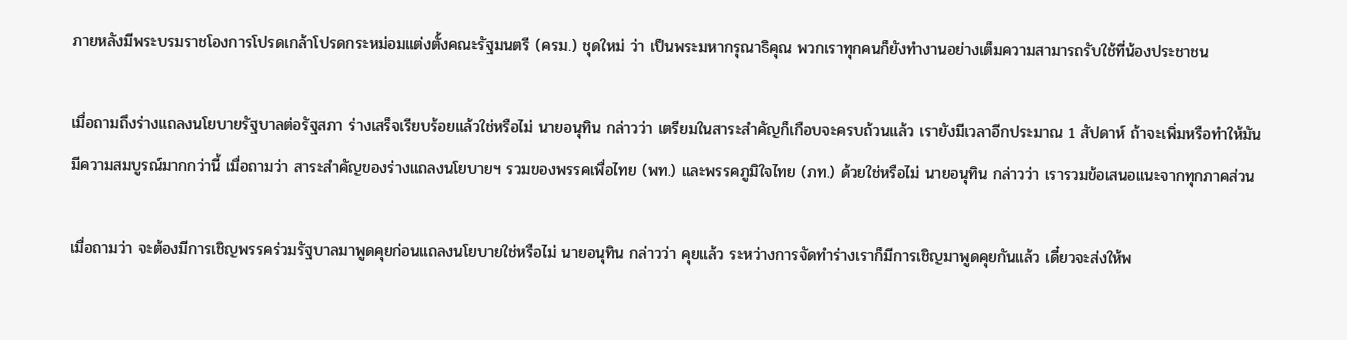ภายหลังมีพระบรมราชโองการโปรดเกล้าโปรดกระหม่อมแต่งตั้งคณะรัฐมนตรี (ครม.) ชุดใหม่ ว่า เป็นพระมหากรุณาธิคุณ พวกเราทุกคนก็ยังทำงานอย่างเต็มความสามารถรับใช้ที่น้องประชาชน

เมื่อถามถึงร่างแถลงนโยบายรัฐบาลต่อรัฐสภา ร่างเสร็จเรียบร้อยแล้วใช่หรือไม่ นายอนุทิน กล่าวว่า เตรียมในสาระสำคัญก็เกือบจะครบถ้วนแล้ว เรายังมีเวลาอีกประมาณ 1 สัปดาห์ ถ้าจะเพิ่มหรือทำให้มันมีความสมบูรณ์มากกว่านี้ เมื่อถามว่า สาระสำคัญของร่างแถลงนโยบายฯ รวมของพรรคเพื่อไทย (พท.) และพรรคภูมิใจไทย (ภท.) ด้วยใช่หรือไม่ นายอนุทิน กล่าวว่า เรารวมข้อเสนอแนะจากทุกภาคส่วน

เมื่อถามว่า จะต้องมีการเชิญพรรคร่วมรัฐบาลมาพูดคุยก่อนแถลงนโยบายใช่หรือไม่ นายอนุทิน กล่าวว่า คุยแล้ว ระหว่างการจัดทำร่างเราก็มีการเชิญมาพูดคุยกันแล้ว เดี๋ยวจะส่งให้พ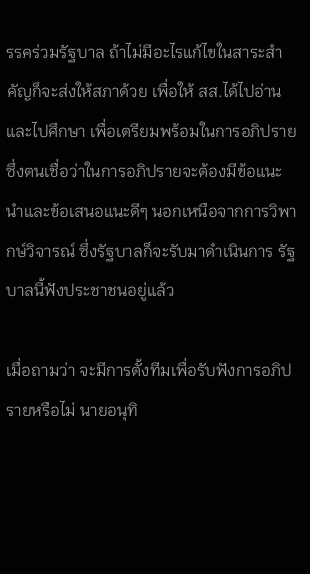รรคร่วมรัฐบาล ถ้าไม่มีอะไรแก้ไขในสาระสำคัญก็จะส่งให้สภาด้วย เพื่อให้ สส.ได้ไปอ่านและไปศึกษา เพื่อเตรียมพร้อมในการอภิปราย ซึ่งตนเชื่อว่าในการอภิปรายจะต้องมีข้อแนะนำและข้อเสนอแนะดีๆ นอกเหนือจากการวิพากษ์วิจารณ์ ซึ่งรัฐบาลก็จะรับมาดำเนินการ รัฐบาลนี้ฟังประชาชนอยู่แล้ว

เมื่อถามว่า จะมีการตั้งทีมเพื่อรับฟังการอภิปรายหรือไม่ นายอนุทิ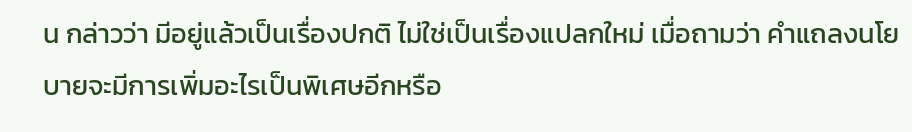น กล่าวว่า มีอยู่แล้วเป็นเรื่องปกติ ไม่ใช่เป็นเรื่องแปลกใหม่ เมื่อถามว่า คำแถลงนโยบายจะมีการเพิ่มอะไรเป็นพิเศษอีกหรือ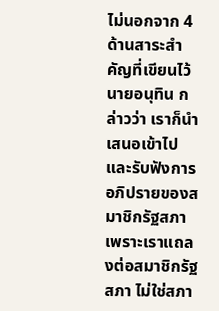ไม่นอกจาก 4 ด้านสาระสำคัญที่เขียนไว้ นายอนุทิน กล่าวว่า เราก็นำเสนอเข้าไปและรับฟังการอภิปรายของสมาชิกรัฐสภา เพราะเราแถลงต่อสมาชิกรัฐสภา ไม่ใช่สภา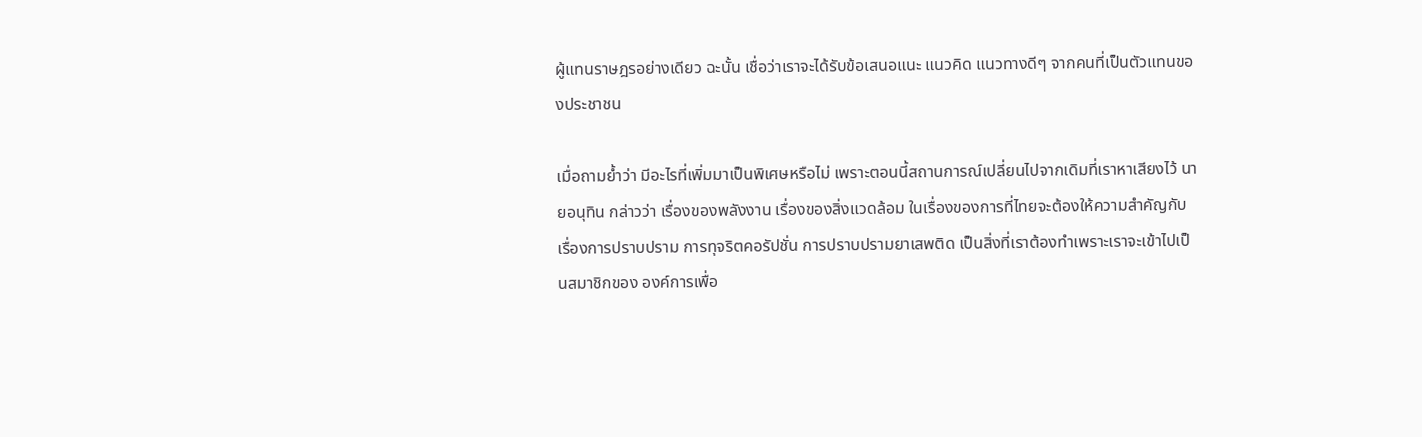ผู้แทนราษฎรอย่างเดียว ฉะนั้น เชื่อว่าเราจะได้รับข้อเสนอแนะ แนวคิด แนวทางดีๆ จากคนที่เป็นตัวแทนของประชาชน

เมื่อถามย้ำว่า มีอะไรที่เพิ่มมาเป็นพิเศษหรือไม่ เพราะตอนนี้สถานการณ์เปลี่ยนไปจากเดิมที่เราหาเสียงไว้ นายอนุทิน กล่าวว่า เรื่องของพลังงาน เรื่องของสิ่งแวดล้อม ในเรื่องของการที่ไทยจะต้องให้ความสำคัญกับเรื่องการปราบปราม การทุจริตคอรัปชั่น การปราบปรามยาเสพติด เป็นสิ่งที่เราต้องทำเพราะเราจะเข้าไปเป็นสมาชิกของ องค์การเพื่อ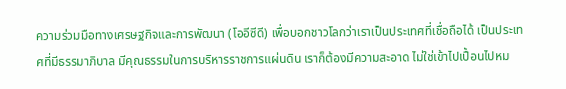ความร่วมมือทางเศรษฐกิจและการพัฒนา (โออีซีดี) เพื่อบอกชาวโลกว่าเราเป็นประเทศที่เชื่อถือได้ เป็นประเทศที่มีธรรมาภิบาล มีคุณธรรมในการบริหารราชการแผ่นดิน เราก็ต้องมีความสะอาด ไม่ใช่เข้าไปเปื้อนไปหม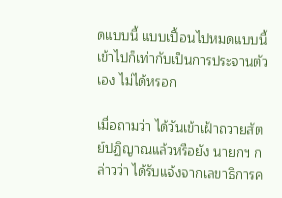ดแบบนี้ แบบเปื้อนไปหมดแบบนี้เข้าไปก็เท่ากับเป็นการประจานตัวเอง ไม่ได้หรอก

เมื่อถามว่า ได้วันเข้าเฝ้าถวายสัตย์ปฏิญาณแล้วหรือยัง นายกฯ กล่าวว่า ได้รับแจ้งจากเลขาธิการค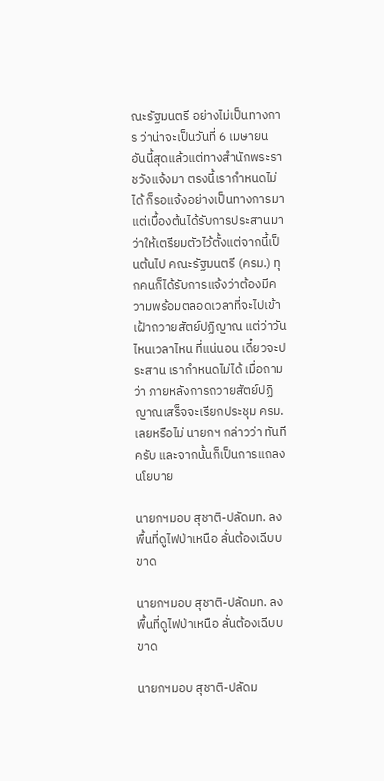ณะรัฐมนตรี อย่างไม่เป็นทางการ ว่าน่าจะเป็นวันที่ 6 เมษายน อันนี้สุดแล้วแต่ทางสำนักพระราชวังแจ้งมา ตรงนี้เรากำหนดไม่ได้ ก็รอแจ้งอย่างเป็นทางการมา แต่เบื้องต้นได้รับการประสานมาว่าให้เตรียมตัวไว้ตั้งแต่จากนี้เป็นต้นไป คณะรัฐมนตรี (ครม.) ทุกคนก็ได้รับการแจ้งว่าต้องมีความพร้อมตลอดเวลาที่จะไปเข้าเฝ้าถวายสัตย์ปฏิญาณ แต่ว่าวันไหนเวลาไหน ที่แน่นอน เดี๋ยวจะประสาน เรากำหนดไม่ได้ เมื่อถามว่า ภายหลังการถวายสัตย์ปฏิญาณเสร็จจะเรียกประชุม ครม.เลยหรือไม่ นายกฯ กล่าวว่า ทันทีครับ และจากนั้นก็เป็นการแถลงนโยบาย

นายกฯมอบ สุชาติ-ปลัดมท. ลงพื้นที่ดูไฟป่าเหนือ ลั่นต้องเฉีบบขาด

นายกฯมอบ สุชาติ-ปลัดมท. ลงพื้นที่ดูไฟป่าเหนือ ลั่นต้องเฉีบบขาด

นายกฯมอบ สุชาติ-ปลัดม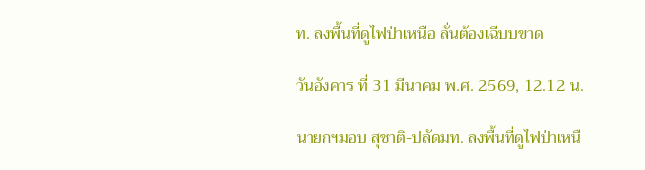ท. ลงพื้นที่ดูไฟป่าเหนือ ลั่นต้องเฉีบบขาด

วันอังคาร ที่ 31 มีนาคม พ.ศ. 2569, 12.12 น.

นายกฯมอบ สุชาติ-ปลัดมท. ลงพื้นที่ดูไฟป่าเหนื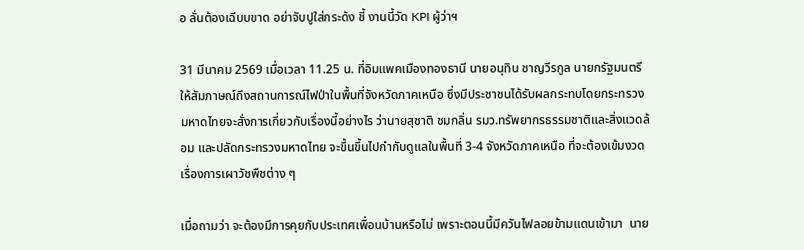อ ลั่นต้องเฉีบบขาด อย่าจับปูใส่กระด้ง ชี้ งานนี้วัด KPI ผู้ว่าฯ

31 มีนาคม 2569 เมื่อเวลา 11.25 น. ที่อิมแพคเมืองทองธานี นายอนุทิน ชาญวีรกูล นายกรัฐมนตรี ให้สัมภาษณ์ถึงสถานการณ์ไฟป่าในพื้นที่จังหวัดภาคเหนือ ซึ่งมีประชาชนได้รับผลกระทบโดยกระทรวงมหาดไทยจะสั่งการเกี่ยวกับเรื่องนี้อย่างไร ว่านายสุชาติ ชมกลิ่น รมว.ทรัพยากรธรรมชาติและสิ่งแวดล้อม และปลัดกระทรวงมหาดไทย จะขึ้นขึ้นไปกํากับดูแลในพื้นที่ 3-4 จังหวัดภาคเหนือ ที่จะต้องเข้มงวดเรื่องการเผาวัชพืชต่าง ๆ

เมื่อถามว่า จะต้องมีการคุยกับประเทศเพื่อนบ้านหรือไม่ เพราะตอนนี้มีควันไฟลอยข้ามแดนเข้ามา  นาย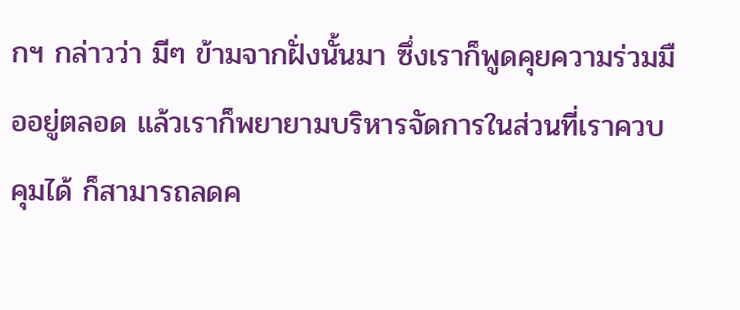กฯ กล่าวว่า มีๆ ข้ามจากฝั่งนั้นมา ซึ่งเราก็พูดคุยความร่วมมืออยู่ตลอด แล้วเราก็พยายามบริหารจัดการในส่วนที่เราควบคุมได้ ก็สามารถลดค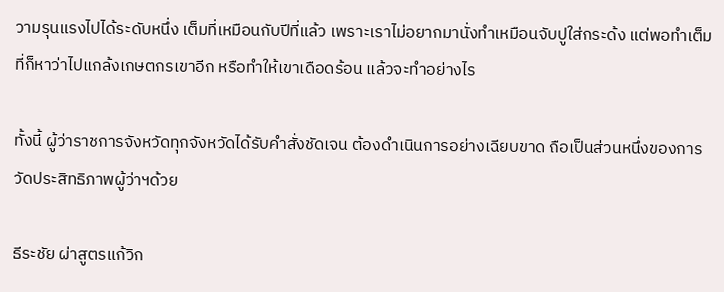วามรุนแรงไปได้ระดับหนึ่ง เต็มที่เหมือนกับปีที่แล้ว เพราะเราไม่อยากมานั่งทําเหมือนจับปูใส่กระด้ง แต่พอทําเต็มที่ก็หาว่าไปแกล้งเกษตกรเขาอีก หรือทําให้เขาเดือดร้อน แล้วจะทําอย่างไร

ทั้งนี้ ผู้ว่าราชการจังหวัดทุกจังหวัดได้รับคําสั่งชัดเจน ต้องดําเนินการอย่างเฉียบขาด ถือเป็นส่วนหนึ่งของการวัดประสิทธิภาพผู้ว่าฯด้วย

ธีระชัย ผ่าสูตรแก้วิก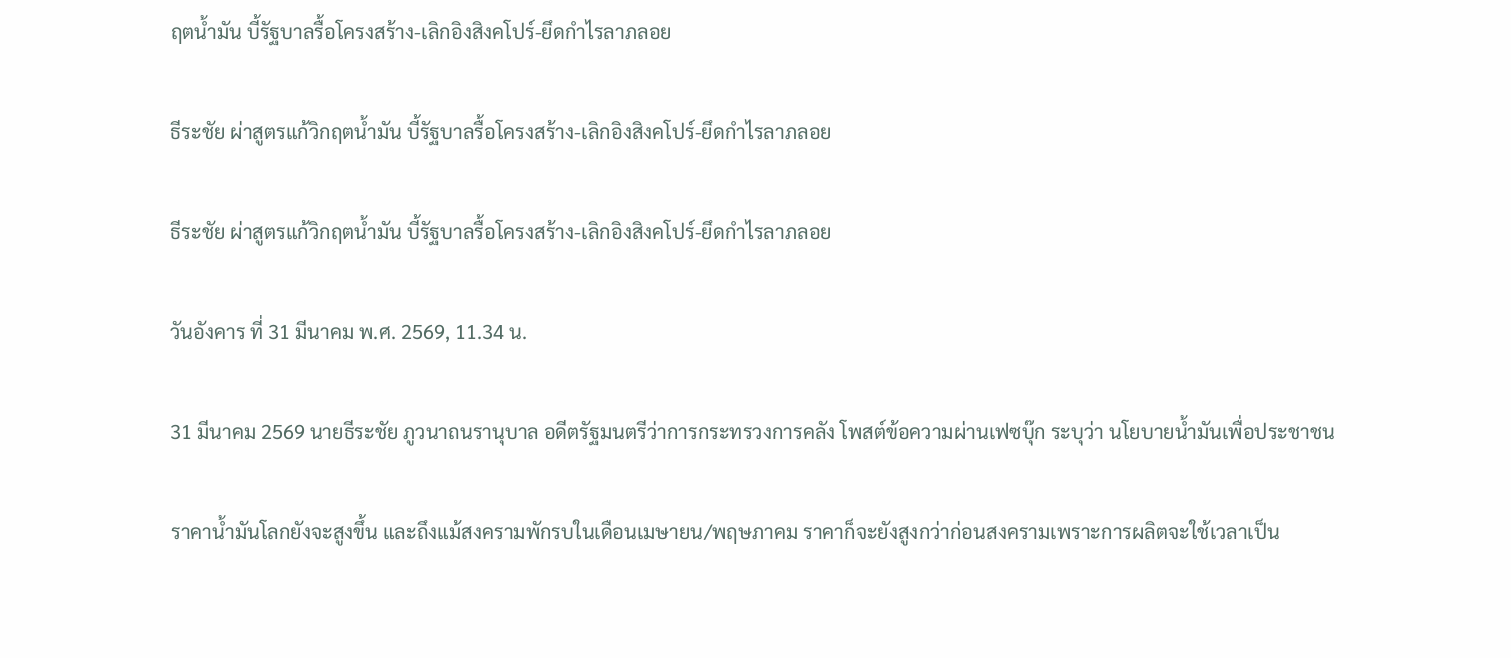ฤตน้ำมัน บี้รัฐบาลรื้อโครงสร้าง-เลิกอิงสิงคโปร์-ยึดกำไรลาภลอย

ธีระชัย ผ่าสูตรแก้วิกฤตน้ำมัน บี้รัฐบาลรื้อโครงสร้าง-เลิกอิงสิงคโปร์-ยึดกำไรลาภลอย

ธีระชัย ผ่าสูตรแก้วิกฤตน้ำมัน บี้รัฐบาลรื้อโครงสร้าง-เลิกอิงสิงคโปร์-ยึดกำไรลาภลอย

วันอังคาร ที่ 31 มีนาคม พ.ศ. 2569, 11.34 น.

31 มีนาคม 2569 นายธีระชัย ภูวนาถนรานุบาล อดีตรัฐมนตรีว่าการกระทรวงการคลัง โพสต์ข้อความผ่านเฟซบุ๊ก ระบุว่า นโยบายน้ำมันเพื่อประชาชน

ราคาน้ำมันโลกยังจะสูงขึ้น และถึงแม้สงครามพักรบในเดือนเมษายน/พฤษภาคม ราคาก็จะยังสูงกว่าก่อนสงครามเพราะการผลิตจะใช้เวลาเป็น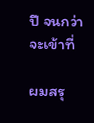ปี จนกว่าจะเข้าที่

ผมสรุ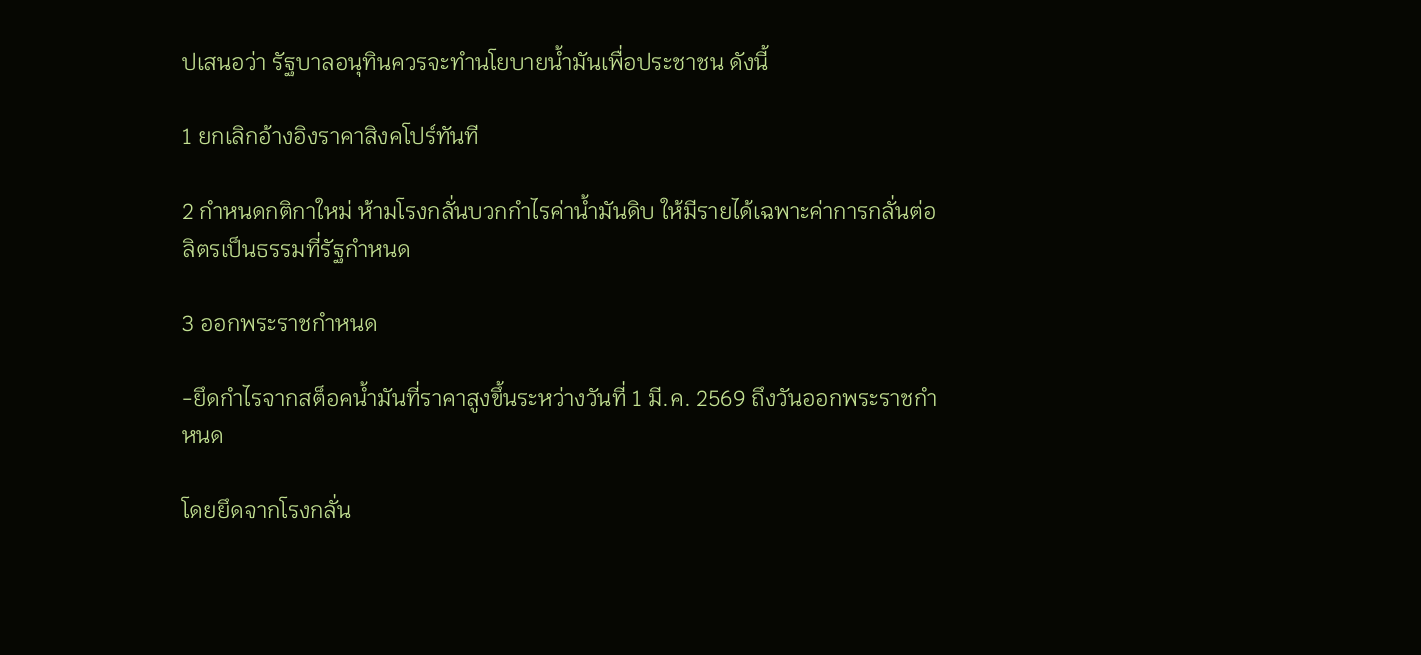ปเสนอว่า รัฐบาลอนุทินควรจะทำนโยบายน้ำมันเพื่อประชาชน ดังนี้

1 ยกเลิกอ้างอิงราคาสิงคโปร์ทันที

2 กำหนดกติกาใหม่ ห้ามโรงกลั่นบวกกำไรค่าน้ำมันดิบ ให้มีรายได้เฉพาะค่าการกลั่นต่อลิตรเป็นธรรมที่รัฐกำหนด

3 ออกพระราชกำหนด

-ยึดกำไรจากสต็อคน้ำมันที่ราคาสูงขึ้นระหว่างวันที่ 1 มี.ค. 2569 ถึงวันออกพระราชกำหนด

โดยยึดจากโรงกลั่น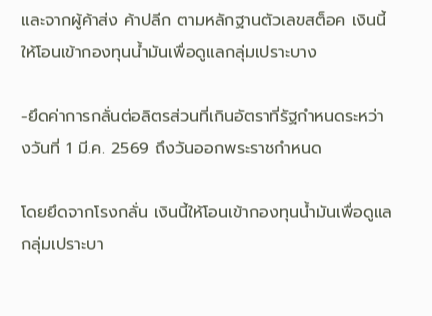และจากผู้ค้าส่ง ค้าปลีก ตามหลักฐานตัวเลขสต็อค เงินนี้ให้โอนเข้ากองทุนน้ำมันเพื่อดูแลกลุ่มเปราะบาง

-ยึดค่าการกลั่นต่อลิตรส่วนที่เกินอัตราที่รัฐกำหนดระหว่างวันที่ 1 มี.ค. 2569 ถึงวันออกพระราชกำหนด

โดยยึดจากโรงกลั่น เงินนี้ให้โอนเข้ากองทุนน้ำมันเพื่อดูแลกลุ่มเปราะบา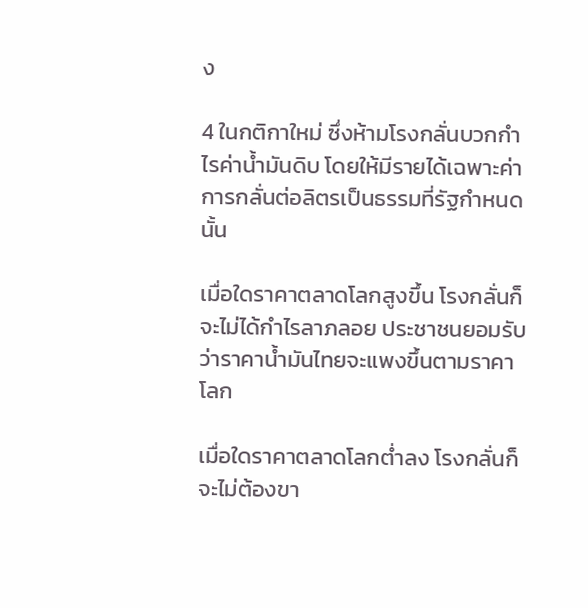ง

4 ในกติกาใหม่ ซึ่งห้ามโรงกลั่นบวกกำไรค่าน้ำมันดิบ โดยให้มีรายได้เฉพาะค่าการกลั่นต่อลิตรเป็นธรรมที่รัฐกำหนด นั้น

เมื่อใดราคาตลาดโลกสูงขึ้น โรงกลั่นก็จะไม่ได้กำไรลาภลอย ประชาชนยอมรับว่าราคาน้ำมันไทยจะแพงขึ้นตามราคาโลก

เมื่อใดราคาตลาดโลกต่ำลง โรงกลั่นก็จะไม่ต้องขา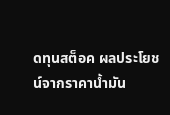ดทุนสต็อค ผลประโยชน์จากราคาน้ำมัน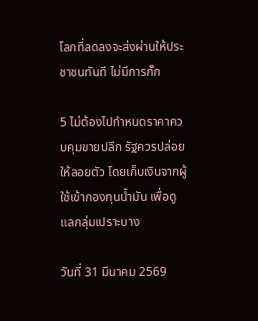โลกที่ลดลงจะส่งผ่านให้ประชาชนทันที ไม่มีการกั๊ก

5 ไม่ต้องไปกำหนดราคาควบคุมขายปลีก รัฐควรปล่อยให้ลอยตัว โดยเก็บเงินจากผู้ใช้เข้ากองทุนน้ำมัน เพื่อดูแลกลุ่มเปราะบาง

วันที่ 31 มีนาคม 2569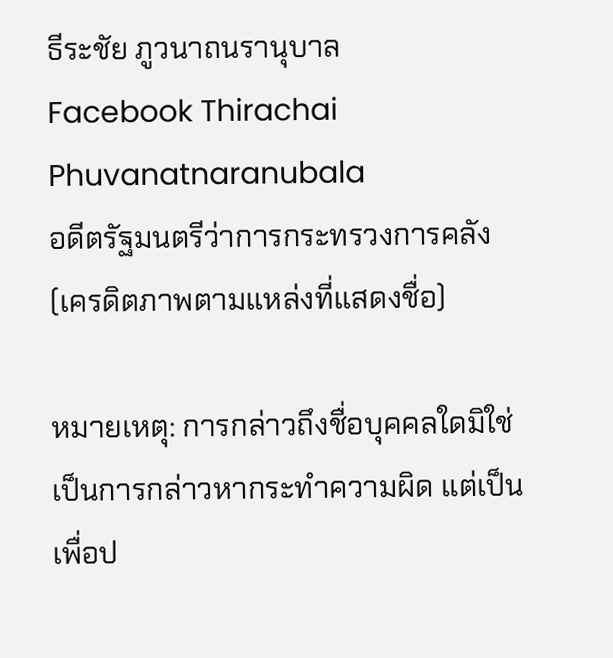ธีระชัย ภูวนาถนรานุบาล
Facebook Thirachai Phuvanatnaranubala
อดีตรัฐมนตรีว่าการกระทรวงการคลัง
(เครดิตภาพตามแหล่งที่แสดงชื่อ)

หมายเหตุ: การกล่าวถึงชื่อบุคคลใดมิใช่เป็นการกล่าวหากระทำความผิด แต่เป็นเพื่อป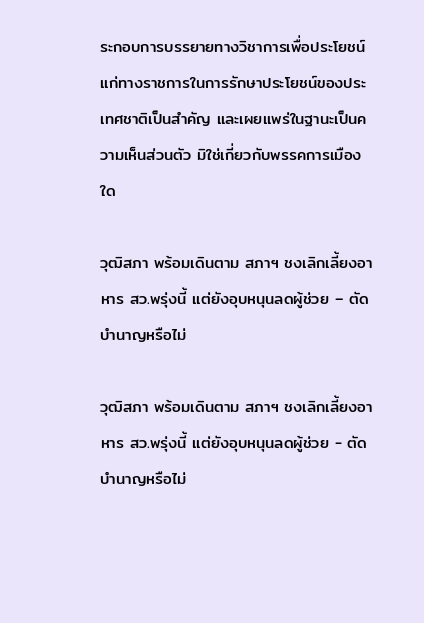ระกอบการบรรยายทางวิชาการเพื่อประโยชน์แก่ทางราชการในการรักษาประโยชน์ของประเทศชาติเป็นสำคัญ และเผยแพร่ในฐานะเป็นความเห็นส่วนตัว มิใช่เกี่ยวกับพรรคการเมืองใด

วุฒิสภา พร้อมเดินตาม สภาฯ ชงเลิกเลี้ยงอาหาร สว.พรุ่งนี้ แต่ยังอุบหนุนลดผู้ช่วย – ตัดบำนาญหรือไม่

วุฒิสภา พร้อมเดินตาม สภาฯ ชงเลิกเลี้ยงอาหาร สว.พรุ่งนี้ แต่ยังอุบหนุนลดผู้ช่วย - ตัดบำนาญหรือไม่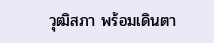วุฒิสภา พร้อมเดินตา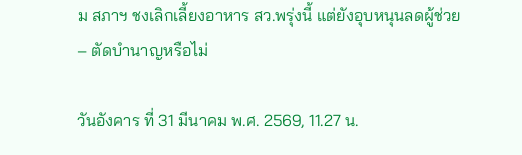ม สภาฯ ชงเลิกเลี้ยงอาหาร สว.พรุ่งนี้ แต่ยังอุบหนุนลดผู้ช่วย – ตัดบำนาญหรือไม่

วันอังคาร ที่ 31 มีนาคม พ.ศ. 2569, 11.27 น.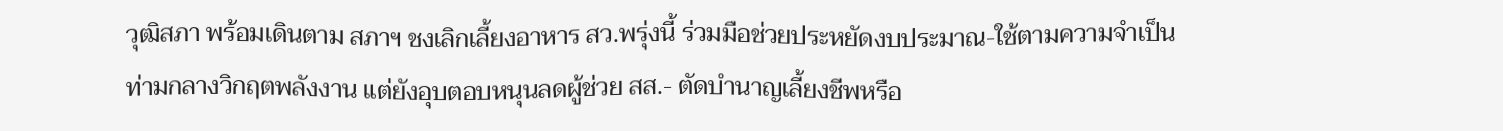วุฒิสภา พร้อมเดินตาม สภาฯ ชงเลิกเลี้ยงอาหาร สว.พรุ่งนี้ ร่วมมือช่วยประหยัดงบประมาณ-ใช้ตามความจำเป็น ท่ามกลางวิกฤตพลังงาน แต่ยังอุบตอบหนุนลดผู้ช่วย สส.- ตัดบำนาญเลี้ยงชีพหรือ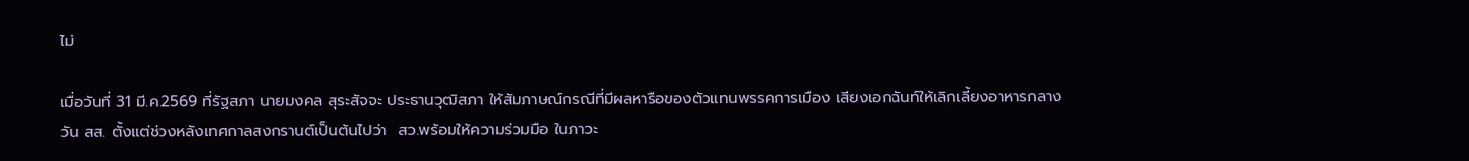ไม่

เมื่อวันที่ 31 มี.ค.2569 ที่รัฐสภา นายมงคล สุระสัจจะ ประธานวุฒิสภา ให้สัมภาษณ์กรณีที่มีผลหารือของตัวแทนพรรคการเมือง เสียงเอกฉันท์ให้เลิกเลี้ยงอาหารกลางวัน สส. ตั้งแต่ช่วงหลังเทศกาลสงกรานต์เป็นต้นไปว่า  สว.พร้อมให้ความร่วมมือ ในภาวะ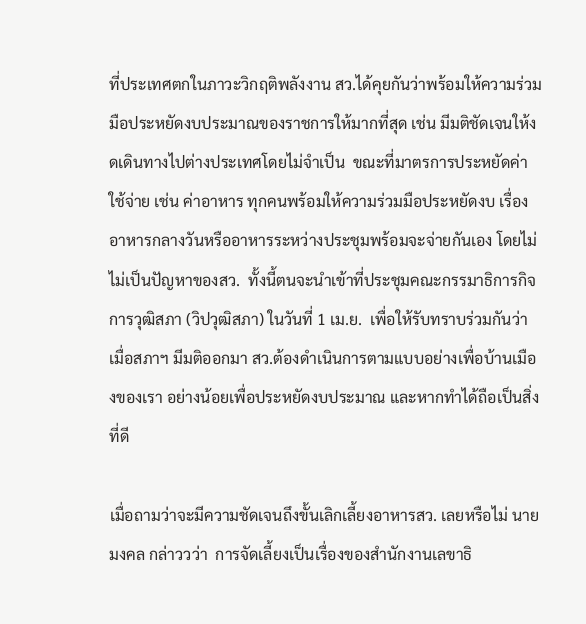ที่ประเทศตกในภาวะวิกฤติพลังงาน สว.ได้คุยกันว่าพร้อมให้ความร่วมมือประหยัดงบประมาณของราชการให้มากที่สุด เช่น มีมติชัดเจนให้งดเดินทางไปต่างประเทศโดยไม่จำเป็น  ขณะที่มาตรการประหยัดค่าใช้จ่าย เช่น ค่าอาหาร ทุกคนพร้อมให้ความร่วมมือประหยัดงบ เรื่องอาหารกลางวันหรืออาหารระหว่างประชุมพร้อมจะจ่ายกันเอง โดยไม่ไม่เป็นปัญหาของสว.  ทั้งนี้ตนจะนำเข้าที่ประชุมคณะกรรมาธิการกิจการวุฒิสภา (วิปวุฒิสภา) ในวันที่ 1 เม.ย.  เพื่อให้รับทราบร่วมกันว่า เมื่อสภาฯ มีมติออกมา สว.ต้องดำเนินการตามแบบอย่างเพื่อบ้านเมืองของเรา อย่างน้อยเพื่อประหยัดงบประมาณ และหากทำได้ถือเป็นสิ่งที่ดี

เมื่อถามว่าจะมีความชัดเจนถึงขั้นเลิกเลี้ยงอาหารสว. เลยหรือไม่ นายมงคล กล่าววว่า  การจัดเลี้ยงเป็นเรื่องของสำนักงานเลขาธิ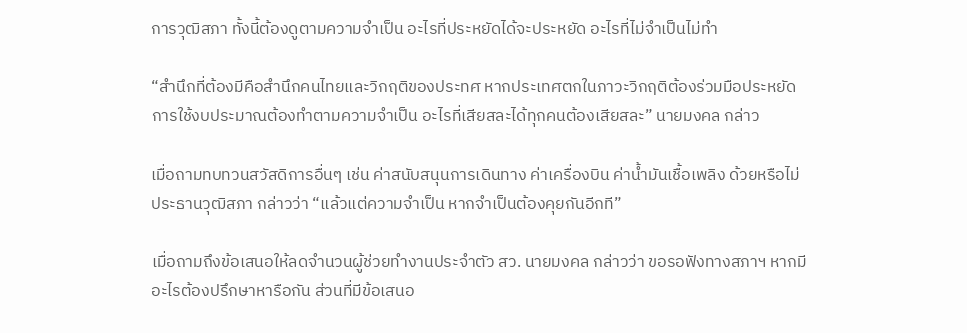การวุฒิสภา ทั้งนี้ต้องดูตามความจำเป็น อะไรที่ประหยัดได้จะประหยัด อะไรที่ไม่จำเป็นไม่ทำ

“สำนึกที่ต้องมีคือสำนึกคนไทยและวิกฤติของประทศ หากประเทศตกในภาวะวิกฤติต้องร่วมมือประหยัด การใช้งบประมาณต้องทำตามความจำเป็น อะไรที่เสียสละได้ทุกคนต้องเสียสละ” นายมงคล กล่าว

เมื่อถามทบทวนสวัสดิการอื่นๆ เช่น ค่าสนับสนุนการเดินทาง ค่าเครื่องบิน ค่าน้ำมันเชื้อเพลิง ด้วยหรือไม่ ประธานวุฒิสภา กล่าวว่า “แล้วแต่ความจำเป็น หากจำเป็นต้องคุยกันอีกที”

เมื่อถามถึงข้อเสนอให้ลดจำนวนผู้ช่วยทำงานประจำตัว สว. นายมงคล กล่าวว่า ขอรอฟังทางสภาฯ หากมีอะไรต้องปรึกษาหารือกัน ส่วนที่มีข้อเสนอ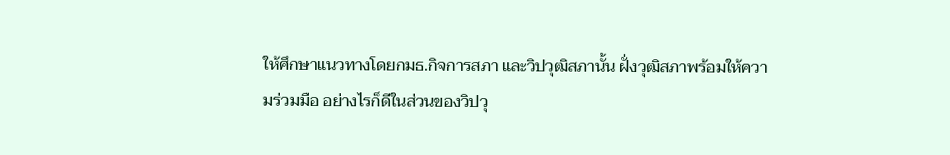ให้ศึกษาแนวทางโดยกมธ.กิจการสภา และวิปวุฒิสภานั้น ฝั่งวุฒิสภาพร้อมให้ความร่วมมือ อย่างไรก็ดีในส่วนของวิปวุ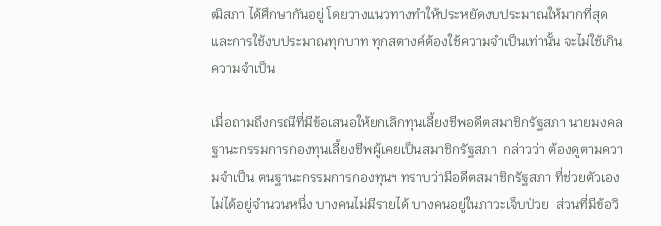ฒิสภา ได้ศึกษากันอยู่ โดยวางแนวทางทำให้ประหยัดงบประมาณให้มากที่สุด และการใช้งบประมาณทุกบาท ทุกสตางค์ต้องใช้ความจำเป็นเท่านั้น จะไม่ใช้เกินความจำเป็น

เมื่อถามถึงกรณีที่มีข้อเสนอให้ยกเลิกทุนเลี้ยงชีพอดีตสมาชิกรัฐสภา นายมงคล ฐานะกรรมการกองทุนเลี้ยงชีพผู้เคยเป็นสมาชิกรัฐสภา  กล่าวว่า ต้องดูตามความจำเป็น ตนฐานะกรรมการกองทุนฯ ทราบว่ามีอดีตสมาชิกรัฐสภา ที่ช่วยตัวเองไม่ได้อยู่จำนวนหนึ่ง บางคนไม่มีรายได้ บางคนอยู่ในภาวะเจ็บป่วย  ส่วนที่มีข้อวิ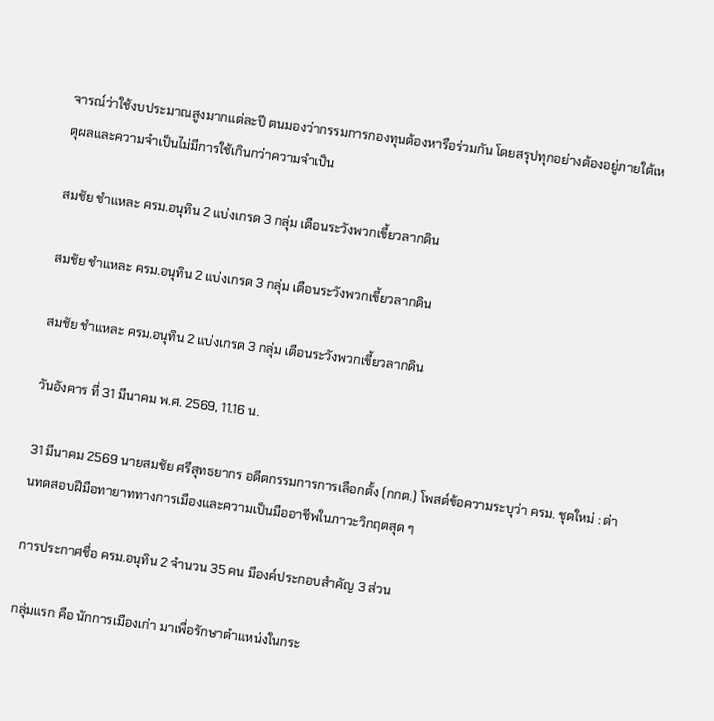จารณ์ว่าใช้งบประมาณสูงมากแต่ละปี ตนมองว่ากรรมการกองทุนต้องหารือร่วมกัน โดยสรุปทุกอย่างต้องอยู่ภายใต้เหตุผลและความจำเป็นไม่มีการใช้เกินกว่าความจำเป็น

สมชัย ชำแหละ ครม.อนุทิน 2 แบ่งเกรด 3 กลุ่ม เตือนระวังพวกเขี้ยวลากดิน

สมชัย ชำแหละ ครม.อนุทิน 2 แบ่งเกรด 3 กลุ่ม เตือนระวังพวกเขี้ยวลากดิน

สมชัย ชำแหละ ครม.อนุทิน 2 แบ่งเกรด 3 กลุ่ม เตือนระวังพวกเขี้ยวลากดิน

วันอังคาร ที่ 31 มีนาคม พ.ศ. 2569, 11.16 น.

31 มีนาคม 2569 นายสมชัย ศรีสุทธยากร อดีตกรรมการการเลือกตั้ง (กกต.) โพสต์ข้อความระบุว่า ครม. ชุดใหม่ : ด่านทดสอบฝีมือทายาททางการเมืองและความเป็นมืออาชีพในภาวะวิกฤตสุด ๆ

การประกาศชื่อ ครม.อนุทิน 2 จำนวน 35 คน มีองค์ประกอบสำคัญ 3 ส่วน

กลุ่มแรก คือ นักการเมืองเก่า มาเพื่อรักษาตำแหน่งในกระ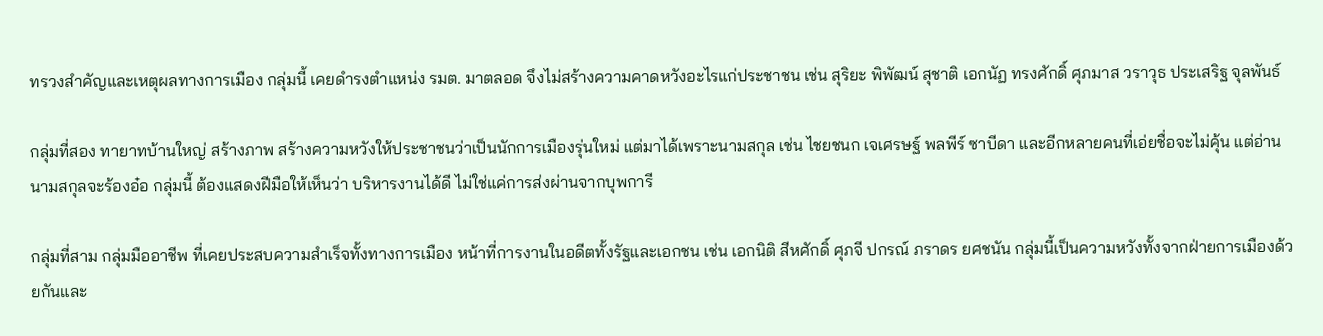ทรวงสำคัญและเหตุผลทางการเมือง กลุ่มนี้ เคยดำรงตำแหน่ง รมต. มาตลอด จึงไม่สร้างความคาดหวังอะไรแก่ประชาชน เช่น สุริยะ พิพัฒน์ สุชาติ เอกนัฏ ทรงศักดิ์ ศุภมาส วราวุธ ประเสริฐ จุลพันธ์

กลุ่มที่สอง ทายาทบ้านใหญ่ สร้างภาพ สร้างความหวังให้ประชาชนว่าเป็นนักการเมืองรุ่นใหม่ แต่มาได้เพราะนามสกุล เช่น ไชยชนก เจเศรษฐ์ พลพีร์ ซาบีดา และอีกหลายคนที่เอ่ยชื่อจะไม่คุ้น แต่อ่านนามสกุลจะร้องอ๋อ กลุ่มนี้ ต้องแสดงฝีมือให้เห็นว่า บริหารงานได้ดี ไม่ใช่แค่การส่งผ่านจากบุพการี

กลุ่มที่สาม กลุ่มมืออาชีพ ที่เคยประสบความสำเร็จทั้งทางการเมือง หน้าที่การงานในอดีตทั้งรัฐและเอกชน เช่น เอกนิติ สีหศักดิ์ ศุภจี ปกรณ์ ภราดร ยศชนัน กลุ่มนี้เป็นความหวังทั้งจากฝ่ายการเมืองด้วยกันและ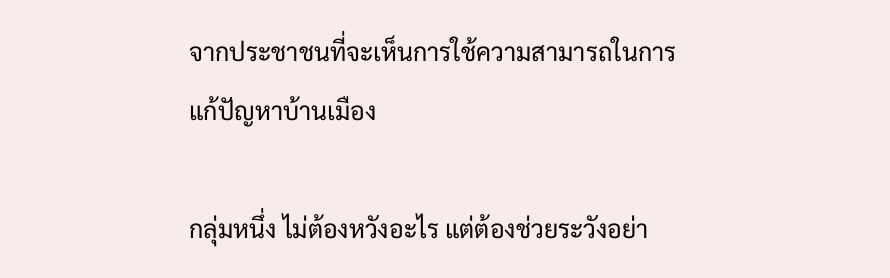จากประชาชนที่จะเห็นการใช้ความสามารถในการแก้ปัญหาบ้านเมือง

กลุ่มหนึ่ง ไม่ต้องหวังอะไร แต่ต้องช่วยระวังอย่า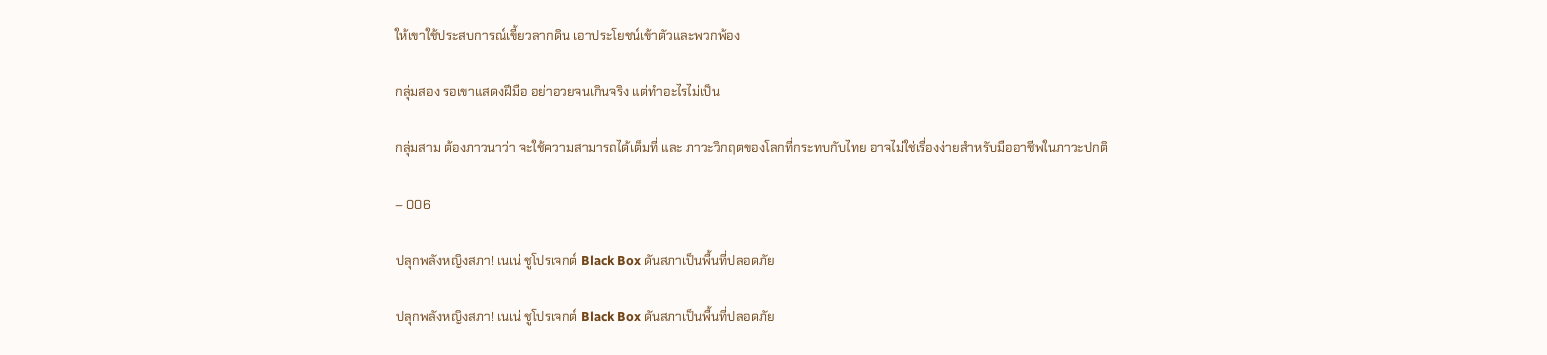ให้เขาใช้ประสบการณ์เขี้ยวลากดิน เอาประโยชน์เข้าตัวและพวกพ้อง

กลุ่มสอง รอเขาแสดงฝีมือ อย่าอวยจนเกินจริง แต่ทำอะไรไม่เป็น

กลุ่มสาม ต้องภาวนาว่า จะใช้ความสามารถได้เต็มที่ และ ภาวะวิกฤตของโลกที่กระทบกับไทย อาจไม่ใช่เรื่องง่ายสำหรับมืออาชีพในภาวะปกติ

– 006

ปลุกพลังหญิงสภา! เนเน่ ชูโปรเจกต์ Black Box ดันสภาเป็นพื้นที่ปลอดภัย

ปลุกพลังหญิงสภา! เนเน่ ชูโปรเจกต์ Black Box ดันสภาเป็นพื้นที่ปลอดภัย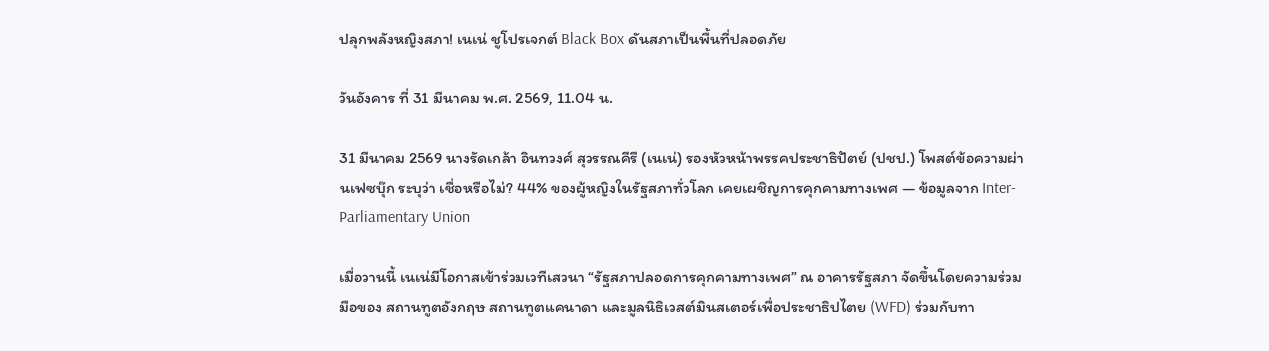ปลุกพลังหญิงสภา! เนเน่ ชูโปรเจกต์ Black Box ดันสภาเป็นพื้นที่ปลอดภัย

วันอังคาร ที่ 31 มีนาคม พ.ศ. 2569, 11.04 น.

31 มีนาคม 2569 นางรัดเกล้า อินทวงศ์ สุวรรณคีรี (เนเน่) รองหัวหน้าพรรคประชาธิปัตย์ (ปชป.) โพสต์ข้อความผ่านเฟซบุ๊ก ระบุว่า เชื่อหรือไม่? 44% ของผู้หญิงในรัฐสภาทั่วโลก เคยเผชิญการคุกคามทางเพศ — ข้อมูลจาก Inter-Parliamentary Union

เมื่อวานนี้ เนเน่มีโอกาสเข้าร่วมเวทีเสวนา “รัฐสภาปลอดการคุกคามทางเพศ” ณ อาคารรัฐสภา จัดขึ้นโดยความร่วมมือของ สถานทูตอังกฤษ สถานทูตแคนาดา และมูลนิธิเวสต์มินสเตอร์เพื่อประชาธิปไตย (WFD) ร่วมกับทา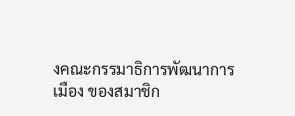งคณะกรรมาธิการพัฒนาการเมือง ของสมาชิก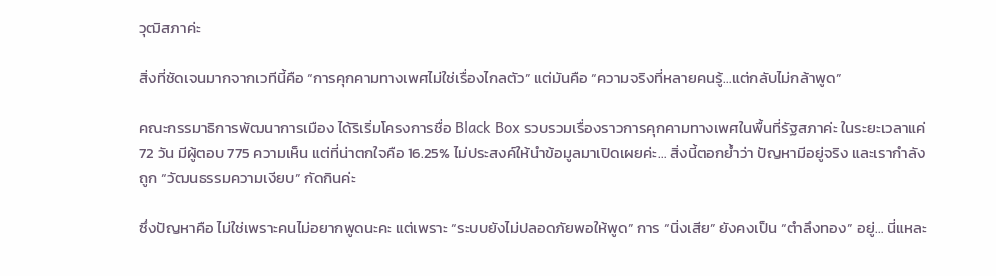วุฒิสภาค่ะ

สิ่งที่ชัดเจนมากจากเวทีนี้คือ “การคุกคามทางเพศไม่ใช่เรื่องไกลตัว” แต่มันคือ “ความจริงที่หลายคนรู้…แต่กลับไม่กล้าพูด”

คณะกรรมาธิการพัฒนาการเมือง ได้ริเริ่มโครงการชื่อ Black Box รวบรวมเรื่องราวการคุกคามทางเพศในพื้นที่รัฐสภาค่ะ ในระยะเวลาแค่ 72 วัน มีผู้ตอบ 775 ความเห็น แต่ที่น่าตกใจคือ 16.25% ไม่ประสงค์ให้นำข้อมูลมาเปิดเผยค่ะ… สิ่งนี้ตอกย้ำว่า ปัญหามีอยู่จริง และเรากำลังถูก “วัฒนธรรมความเงียบ” กัดกินค่ะ

ซึ่งปัญหาคือ ไม่ใช่เพราะคนไม่อยากพูดนะคะ แต่เพราะ “ระบบยังไม่ปลอดภัยพอให้พูด” การ “นิ่งเสีย” ยังคงเป็น “ตำลึงทอง” อยู่… นี่แหละ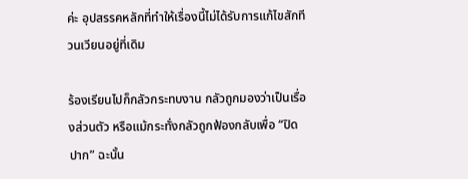ค่ะ อุปสรรคหลักที่ทำให้เรื่องนี้ไม่ได้รับการแก้ไขสักที วนเวียนอยู่ที่เดิม

ร้องเรียนไปก็กลัวกระทบงาน กลัวถูกมองว่าเป็นเรื่องส่วนตัว หรือแม้กระทั่งกลัวถูกฟ้องกลับเพื่อ “ปิดปาก” ฉะนั้น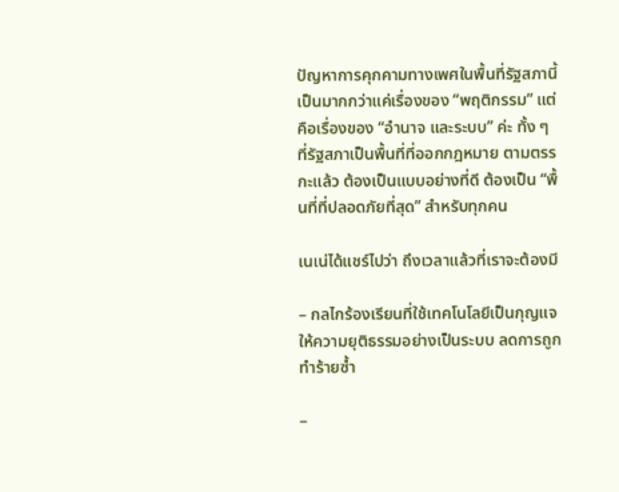ปัญหาการคุกคามทางเพศในพื้นที่รัฐสภานี้ เป็นมากกว่าแค่เรื่องของ “พฤติกรรม” แต่คือเรื่องของ “อำนาจ และระบบ” ค่ะ ทั้ง ๆ ที่รัฐสภาเป็นพื้นที่ที่ออกกฎหมาย ตามตรรกะแล้ว ต้องเป็นแบบอย่างที่ดี ต้องเป็น “พื้นที่ที่ปลอดภัยที่สุด” สำหรับทุกคน

เนเน่ได้แชร์ไปว่า ถึงเวลาแล้วที่เราจะต้องมี

– กลไกร้องเรียนที่ใช้เทคโนโลยีเป็นกุญแจ ให้ความยุติธรรมอย่างเป็นระบบ ลดการถูกทำร้ายซ้ำ

–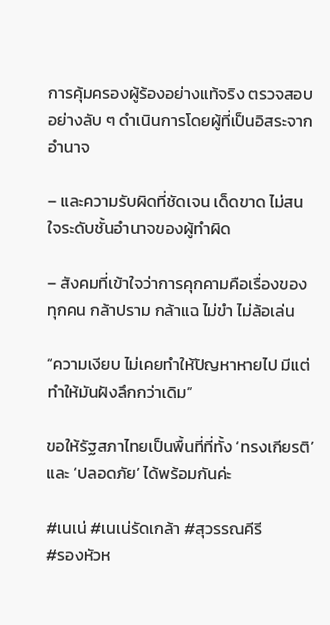การคุ้มครองผู้ร้องอย่างแท้จริง ตรวจสอบอย่างลับ ๆ ดำเนินการโดยผู้ที่เป็นอิสระจากอำนาจ

– และความรับผิดที่ชัดเจน เด็ดขาด ไม่สนใจระดับชั้นอำนาจของผู้ทำผิด

– สังคมที่เข้าใจว่าการคุกคามคือเรื่องของทุกคน กล้าปราม กล้าแฉ ไม่ขำ ไม่ล้อเล่น

“ความเงียบ ไม่เคยทำให้ปัญหาหายไป มีแต่ทำให้มันฝังลึกกว่าเดิม”

ขอให้รัฐสภาไทยเป็นพื้นที่ที่ทั้ง ‘ทรงเกียรติ’ และ ‘ปลอดภัย’ ได้พร้อมกันค่ะ

#เนเน่ #เนเน่รัดเกล้า #สุวรรณคีรี
#รองหัวห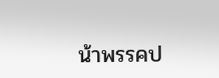น้าพรรคป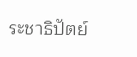ระชาธิปัตย์